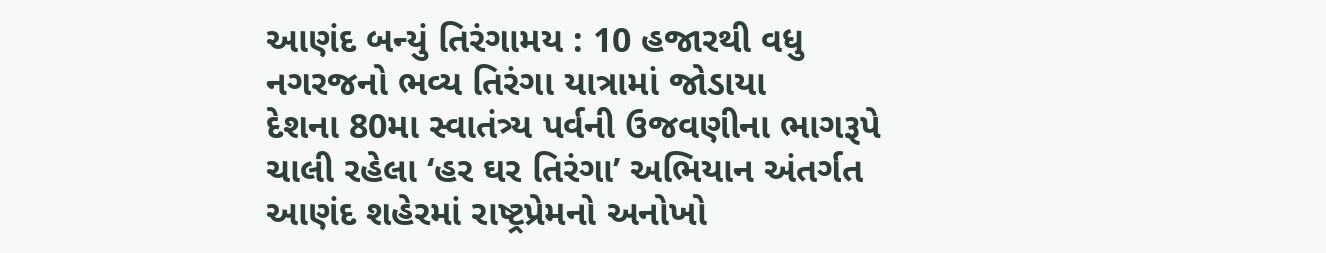આણંદ બન્યું તિરંગામય : 10 હજારથી વધુ નગરજનો ભવ્ય તિરંગા યાત્રામાં જોડાયા
દેશના 80મા સ્વાતંત્ર્ય પર્વની ઉજવણીના ભાગરૂપે ચાલી રહેલા ‘હર ઘર તિરંગા’ અભિયાન અંતર્ગત આણંદ શહેરમાં રાષ્ટ્રપ્રેમનો અનોખો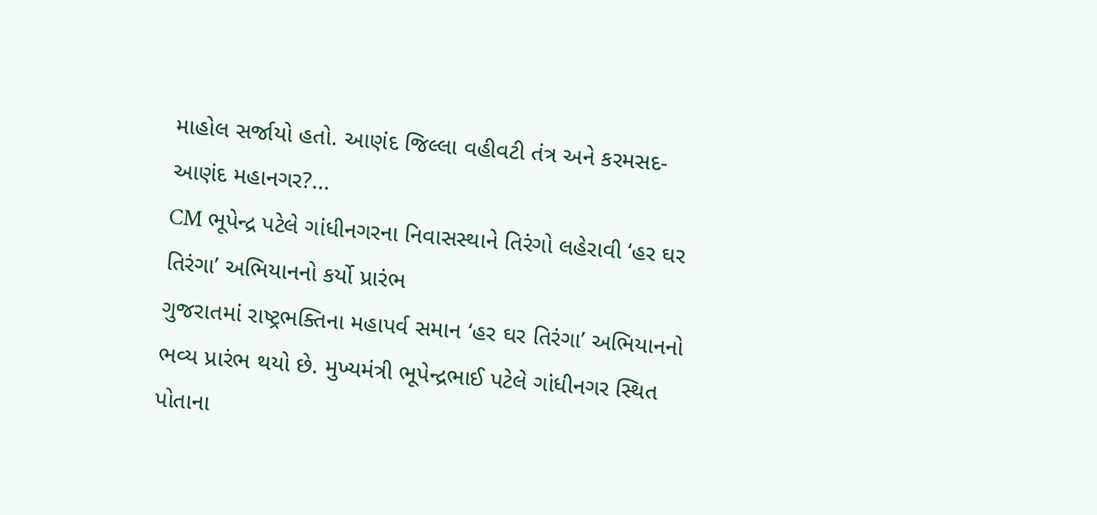માહોલ સર્જાયો હતો. આણંદ જિલ્લા વહીવટી તંત્ર અને કરમસદ-આણંદ મહાનગર?...
CM ભૂપેન્દ્ર પટેલે ગાંધીનગરના નિવાસસ્થાને તિરંગો લહેરાવી ‘હર ઘર તિરંગા’ અભિયાનનો કર્યો પ્રારંભ
ગુજરાતમાં રાષ્ટ્રભક્તિના મહાપર્વ સમાન ‘હર ઘર તિરંગા’ અભિયાનનો ભવ્ય પ્રારંભ થયો છે. મુખ્યમંત્રી ભૂપેન્દ્રભાઈ પટેલે ગાંધીનગર સ્થિત પોતાના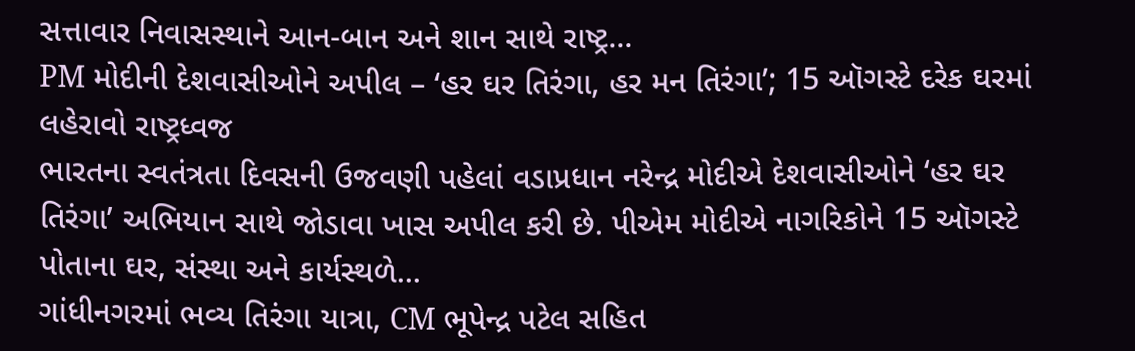સત્તાવાર નિવાસસ્થાને આન-બાન અને શાન સાથે રાષ્ટ્ર...
PM મોદીની દેશવાસીઓને અપીલ – ‘હર ઘર તિરંગા, હર મન તિરંગા’; 15 ઑગસ્ટે દરેક ઘરમાં લહેરાવો રાષ્ટ્રધ્વજ
ભારતના સ્વતંત્રતા દિવસની ઉજવણી પહેલાં વડાપ્રધાન નરેન્દ્ર મોદીએ દેશવાસીઓને ‘હર ઘર તિરંગા’ અભિયાન સાથે જોડાવા ખાસ અપીલ કરી છે. પીએમ મોદીએ નાગરિકોને 15 ઑગસ્ટે પોતાના ઘર, સંસ્થા અને કાર્યસ્થળે...
ગાંધીનગરમાં ભવ્ય તિરંગા યાત્રા, CM ભૂપેન્દ્ર પટેલ સહિત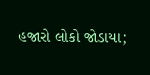હજારો લોકો જોડાયા;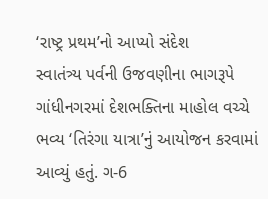‘રાષ્ટ્ર પ્રથમ’નો આપ્યો સંદેશ
સ્વાતંત્ર્ય પર્વની ઉજવણીના ભાગરૂપે ગાંધીનગરમાં દેશભક્તિના માહોલ વચ્ચે ભવ્ય ‘તિરંગા યાત્રા’નું આયોજન કરવામાં આવ્યું હતું. ગ-6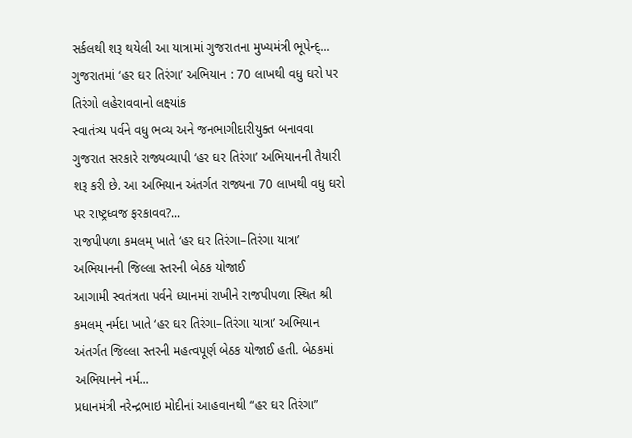સર્કલથી શરૂ થયેલી આ યાત્રામાં ગુજરાતના મુખ્યમંત્રી ભૂપેન્દ્...
ગુજરાતમાં ‘હર ઘર તિરંગા’ અભિયાન : 70 લાખથી વધુ ઘરો પર તિરંગો લહેરાવવાનો લક્ષ્યાંક
સ્વાતંત્ર્ય પર્વને વધુ ભવ્ય અને જનભાગીદારીયુક્ત બનાવવા ગુજરાત સરકારે રાજ્યવ્યાપી ‘હર ઘર તિરંગા’ અભિયાનની તૈયારી શરૂ કરી છે. આ અભિયાન અંતર્ગત રાજ્યના 70 લાખથી વધુ ઘરો પર રાષ્ટ્રધ્વજ ફરકાવવ?...
રાજપીપળા કમલમ્ ખાતે ‘હર ઘર તિરંગા–તિરંગા યાત્રા’ અભિયાનની જિલ્લા સ્તરની બેઠક યોજાઈ
આગામી સ્વતંત્રતા પર્વને ધ્યાનમાં રાખીને રાજપીપળા સ્થિત શ્રી કમલમ્ નર્મદા ખાતે ‘હર ઘર તિરંગા–તિરંગા યાત્રા’ અભિયાન અંતર્ગત જિલ્લા સ્તરની મહત્વપૂર્ણ બેઠક યોજાઈ હતી. બેઠકમાં અભિયાનને નર્મ...
પ્રધાનમંત્રી નરેન્દ્રભાઇ મોદીનાં આહવાનથી “હર ઘર તિરંગા”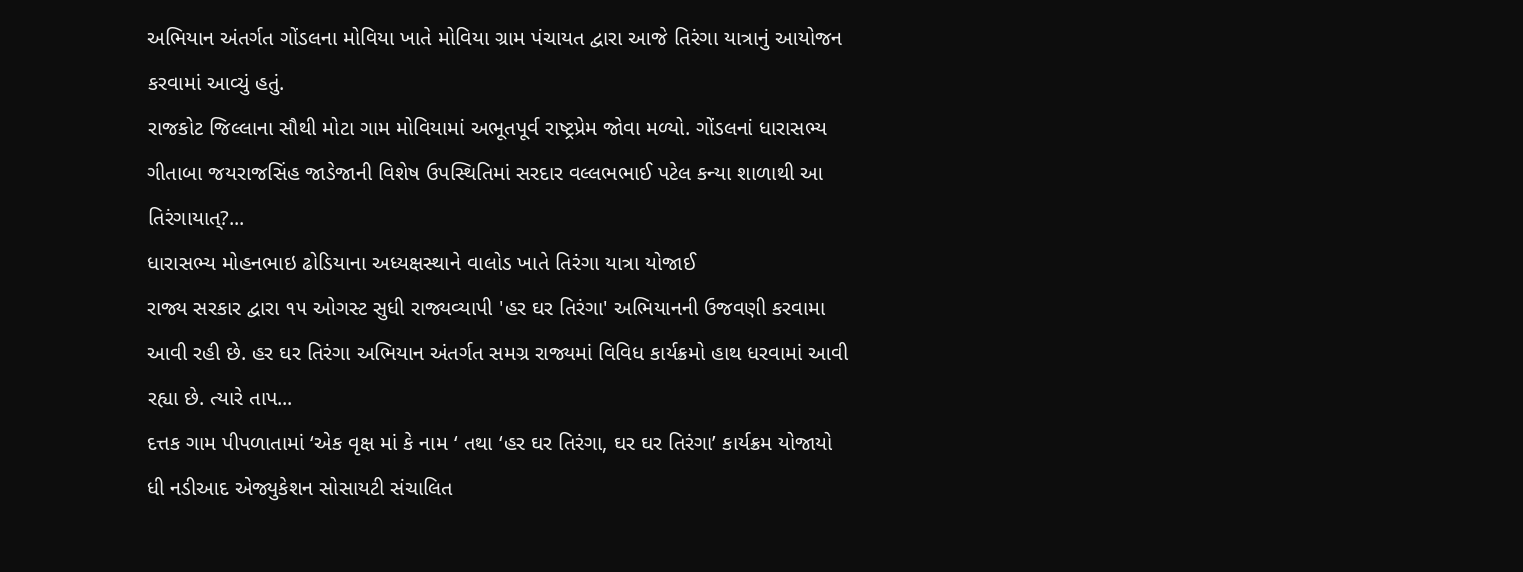અભિયાન અંતર્ગત ગોંડલના મોવિયા ખાતે મોવિયા ગ્રામ પંચાયત દ્વારા આજે તિરંગા યાત્રાનું આયોજન કરવામાં આવ્યું હતું.
રાજકોટ જિલ્લાના સૌથી મોટા ગામ મોવિયામાં અભૂતપૂર્વ રાષ્ટ્રપ્રેમ જોવા મળ્યો. ગોંડલનાં ધારાસભ્ય ગીતાબા જયરાજસિંહ જાડેજાની વિશેષ ઉપસ્થિતિમાં સરદાર વલ્લભભાઈ પટેલ કન્યા શાળાથી આ તિરંગાયાત્?...
ધારાસભ્ય મોહનભાઇ ઢોડિયાના અધ્યક્ષસ્થાને વાલોડ ખાતે તિરંગા યાત્રા યોજાઈ
રાજ્ય સરકાર દ્વારા ૧૫ ઓગસ્ટ સુધી રાજ્યવ્યાપી 'હર ઘર તિરંગા' અભિયાનની ઉજવણી કરવામા આવી રહી છે. હર ઘર તિરંગા અભિયાન અંતર્ગત સમગ્ર રાજ્યમાં વિવિધ કાર્યક્રમો હાથ ધરવામાં આવી રહ્યા છે. ત્યારે તાપ...
દત્તક ગામ પીપળાતામાં ‘એક વૃક્ષ માં કે નામ ‘ તથા ‘હર ઘર તિરંગા, ઘર ઘર તિરંગા’ કાર્યક્રમ યોજાયો
ધી નડીઆદ એજ્યુકેશન સોસાયટી સંચાલિત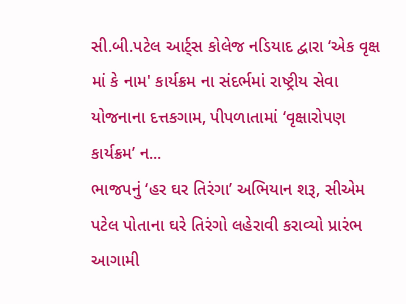સી.બી.પટેલ આર્ટ્સ કોલેજ નડિયાદ દ્વારા ‘એક વૃક્ષ માં કે નામ' કાર્યક્રમ ના સંદર્ભમાં રાષ્ટ્રીય સેવા યોજનાના દત્તકગામ, પીપળાતામાં ‘વૃક્ષારોપણ કાર્યક્રમ’ ન...
ભાજપનું ‘હર ઘર તિરંગા’ અભિયાન શરૂ, સીએમ પટેલ પોતાના ઘરે તિરંગો લહેરાવી કરાવ્યો પ્રારંભ
આગામી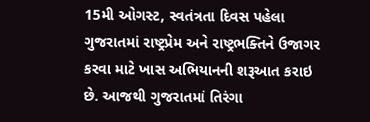15મી ઓગસ્ટ, સ્વતંત્રતા દિવસ પહેલા ગુજરાતમાં રાષ્ટ્રપ્રેમ અને રાષ્ટ્રભક્તિને ઉજાગર કરવા માટે ખાસ અભિયાનની શરૂઆત કરાઇ છે. આજથી ગુજરાતમાં તિરંગા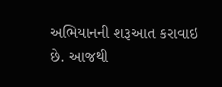અભિયાનની શરૂઆત કરાવાઇ છે. આજથી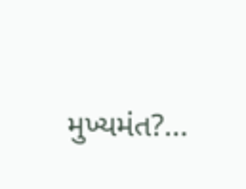મુખ્યમંત?...